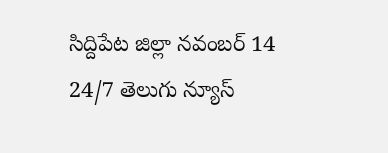సిద్దిపేట జిల్లా నవంబర్ 14
24/7 తెలుగు న్యూస్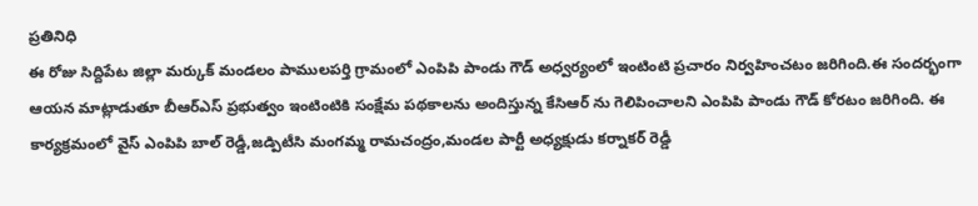ప్రతినిధి
ఈ రోజు సిద్దిపేట జిల్లా మర్కుక్ మండలం పాములపర్తి గ్రామంలో ఎంపిపి పాండు గౌడ్ అధ్వర్యంలో ఇంటింటి ప్రచారం నిర్వహించటం జరిగింది.ఈ సందర్భంగా ఆయన మాట్లాడుతూ బీఆర్ఎస్ ప్రభుత్వం ఇంటింటికి సంక్షేమ పథకాలను అందిస్తున్న కేసిఆర్ ను గెలిపించాలని ఎంపిపి పాండు గౌడ్ కోరటం జరిగింది. ఈ కార్యక్రమంలో వైస్ ఎంపిపి బాల్ రెడ్డీ,జడ్పిటీసి మంగమ్మ రామచంద్రం,మండల పార్టీ అధ్యక్షుడు కర్నాకర్ రెడ్డీ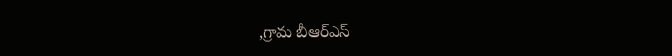,గ్రామ బీఆర్ఎస్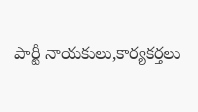పార్టీ నాయకులు,కార్యకర్తలు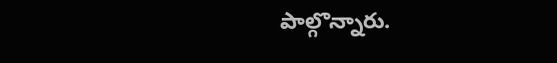పాల్గొన్నారు.